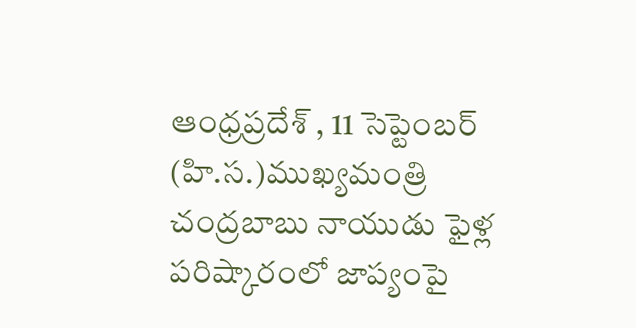ఆంధ్రప్రదేశ్ , 11 సెప్టెంబర్ (హి.స.)ముఖ్యమంత్రి చంద్రబాబు నాయుడు ఫైళ్ల పరిష్కారంలో జాప్యంపై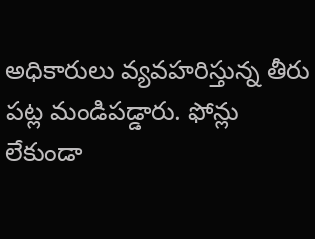అధికారులు వ్యవహరిస్తున్న తీరు పట్ల మండిపడ్డారు. ఫోన్లు లేకుండా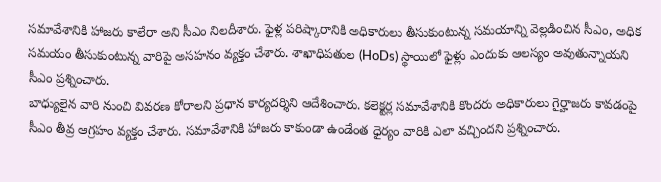సమావేశానికి హాజరు కాలేరా అని సీఎం నిలదీశారు. ఫైళ్ల పరిష్కారానికి అధికారులు తీసుకుంటున్న సమయాన్ని వెల్లడించిన సీఎం, అధిక సమయం తీసుకుంటున్న వారిపై అసహనం వ్యక్తం చేశారు. శాఖాధిపతుల (HoDs) స్థాయిలో ఫైళ్లు ఎందుకు ఆలస్యం అవుతున్నాయని సీఎం ప్రశ్నించారు.
బాధ్యులైన వారి నుంచి వివరణ కోరాలని ప్రధాన కార్యదర్శిని ఆదేశించారు. కలెక్టర్ల సమావేశానికి కొందరు అధికారులు గైర్హాజరు కావడంపై సీఎం తీవ్ర ఆగ్రహం వ్యక్తం చేశారు. సమావేశానికి హాజరు కాకుండా ఉండేంత ధైర్యం వారికి ఎలా వచ్చిందని ప్రశ్నించారు.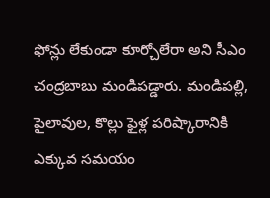ఫోన్లు లేకుండా కూర్చోలేరా అని సీఎం చంద్రబాబు మండిపడ్డారు. మండిపల్లి, పైలావుల, కొల్లు ఫైళ్ల పరిష్కారానికి ఎక్కువ సమయం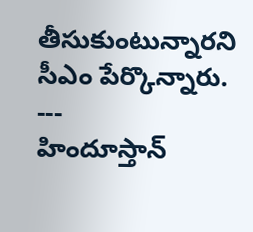తీసుకుంటున్నారని సీఎం పేర్కొన్నారు.
---
హిందూస్తాన్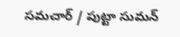సమచార్ / పుట్టా సుమన్